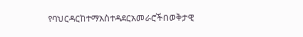የባህርዳርከተማአስተዳደርአመራሮችበወቅታዊ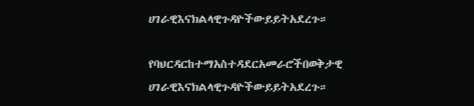ሀገራዊእናክልላዊጉዳዮችውይይትአደረጉ።

የባህርዳርከተማአስተዳደርአመራሮችበወቅታዊ ሀገራዊእናክልላዊጉዳዮችውይይትአደረጉ።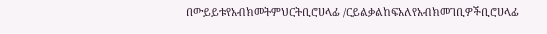በውይይቱየአብክመትምህርትቢሮሀላፊ /ርይልቃልከፍአለየአብክመገቢዎችቢሮሀላፊ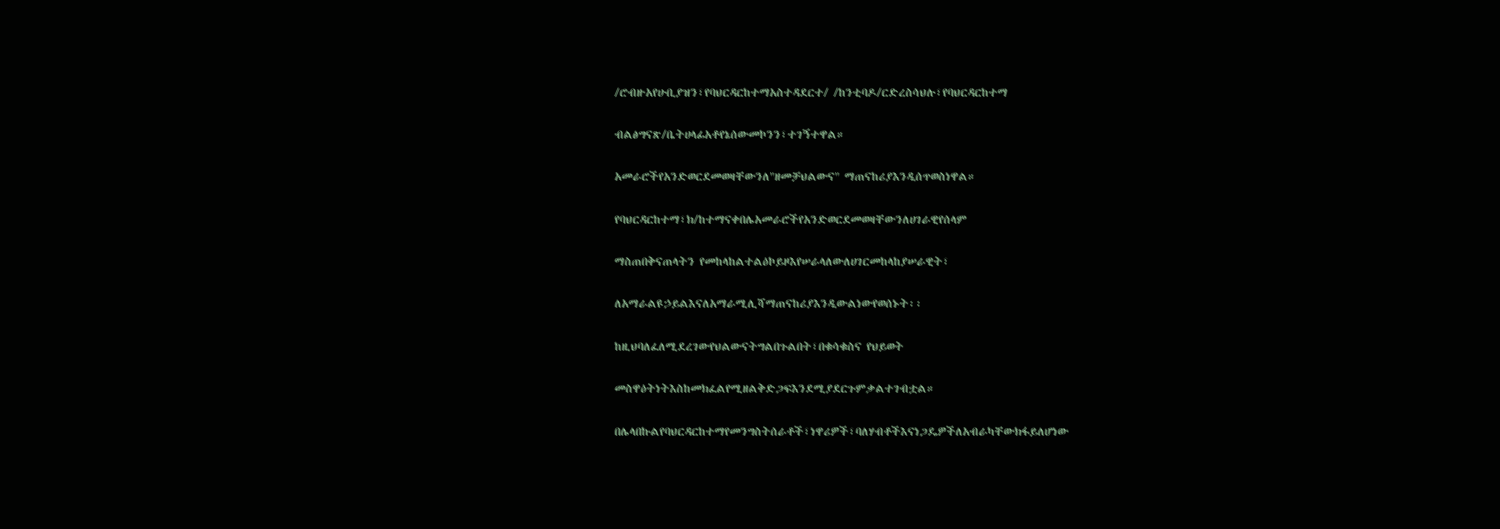/ሮብዙአየሁቢያዝን፣የባህርዳርከተማአስተዳደርተ/ /ከንቲባዶ/ርድረስሳህሉ፣የባህርዳርከተማ

ብልፅግናጽ/ቤትሀላፊአቶየኔሰውመኮንን፣ተገኝተዋል።

አመራሮችየአንድወርደመወዛቸውንለ"ዘመቻህልውና" ማጠናከሪያእንዲሰጥወስነዋል።

የባህርዳርከተማ፣ክ/ከተማናቀበሌአመራሮችየአንድወርደመወዛቸውንለሀገራዊየሰላም

ማስጠበቅናጠላትን የመከላከልተልዕኮይዞእየሠራላለውለሀገርመከላከያሠራዊት፣

ለአማራልዩኃይልእናለአማራሚሊሻማጠናከሪያእንዲውልነውየወሰኑት፡፡

ከዚህባለፈለሚደረገውየህልውናትግልበጉልበት፣በቁሳቁስና የህይወት

መስዋዕትነትእስከመክፈልየሚዘልቅድጋፍእንደሚያደርጉምቃልተገብቷል።

በሌላበኩልየባህርዳርከተማየመንግስትሰራቶች፣ነዋሪዎች፣ባለሃብቶችእናነጋዴዎችለአብራካቸውክፋይለሆነው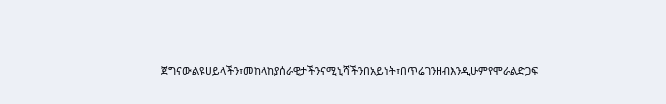ጀግናውልዩሀይላችን፣መከላከያሰራዊታችንናሚኒሻችንበአይነት፣በጥሬገንዘብእንዲሁምየሞራልድጋፍ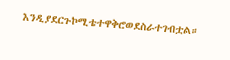እንዲያደርጉኮሚቴተዋቅሮወደስራተገብቷል።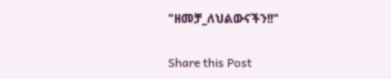"ዘመቻ_ለህልውናችን!!"

Share this Post